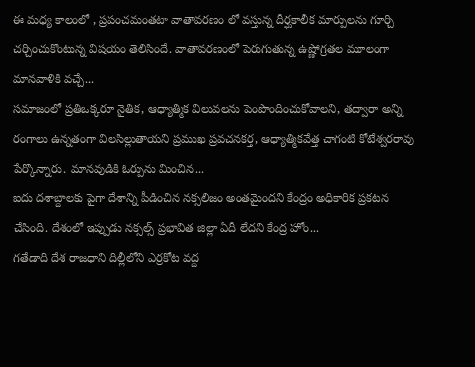ఈ మధ్య కాలంలో , ప్రపంచమంతటా వాతావరణం లో వస్తున్న దీర్ఘకాలీక మార్పులను గూర్చి చర్చించుకొంటున్న విషయం తెలిసిందే. వాతావరణంలో పెరుగుతున్న ఉష్ణోగ్రతల మూలంగా మానవాళికి వచ్చే...
సమాజంలో ప్రతిఒక్కరూ నైతిక, ఆధ్యాత్మిక విలువలను పెంపొందించుకోవాలని, తద్వారా అన్ని రంగాలు ఉన్నతంగా విలసిల్లుతాయని ప్రముఖ ప్రవచనకర్త, ఆధ్యాత్మికవేత్త చాగంటి కోటేశ్వరరావు పేర్కొన్నారు. మానవుడికి ఓర్పును మించిన...
ఐదు దశాబ్దాలకు పైగా దేశాన్ని పీడించిన నక్సలిజం అంతమైందని కేంద్రం అధికారిక ప్రకటన చేసింది. దేశంలో ఇప్పుడు నక్సల్స్ ప్రభావిత జిల్లా ఏదీ లేదని కేంద్ర హోం...
గతేడాది దేశ రాజధాని దిల్లీలోని ఎర్రకోట వద్ద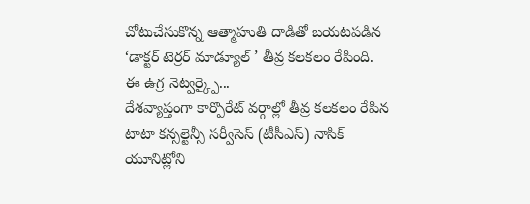చోటుచేసుకొన్న ఆత్మాహుతి దాడితో బయటపడిన ‘డాక్టర్ టెర్రర్ మాడ్యూల్ ’ తీవ్ర కలకలం రేపింది. ఈ ఉగ్ర నెట్వర్క్పై...
దేశవ్యాప్తంగా కార్పొరేట్ వర్గాల్లో తీవ్ర కలకలం రేపిన టాటా కన్సల్టెన్సీ సర్వీసెస్ (టీసీఎస్) నాసిక్ యూనిట్లోని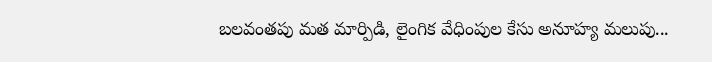బలవంతపు మత మార్పిడి, లైంగిక వేధింపుల కేసు అనూహ్య మలుపు...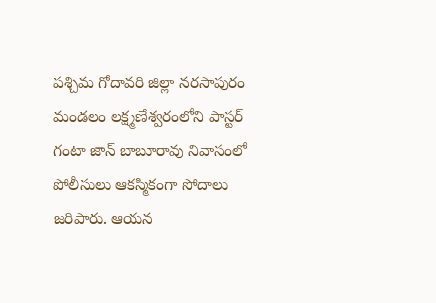పశ్చిమ గోదావరి జిల్లా నరసాపురం మండలం లక్ష్మణేశ్వరంలోని పాస్టర్ గంటా జాన్ బాబూరావు నివాసంలో పోలీసులు ఆకస్మికంగా సోదాలు జరిపారు. ఆయన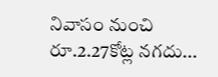నివాసం నుంచి రూ.2.27కోట్ల నగదు...